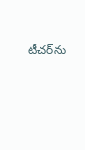టీచర్‌ను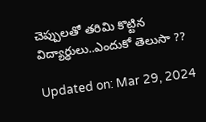చెప్పులతో తరిమి కొట్టిన విద్యార్ధులు..ఎందుకో తెలుసా ??

Updated on: Mar 29, 2024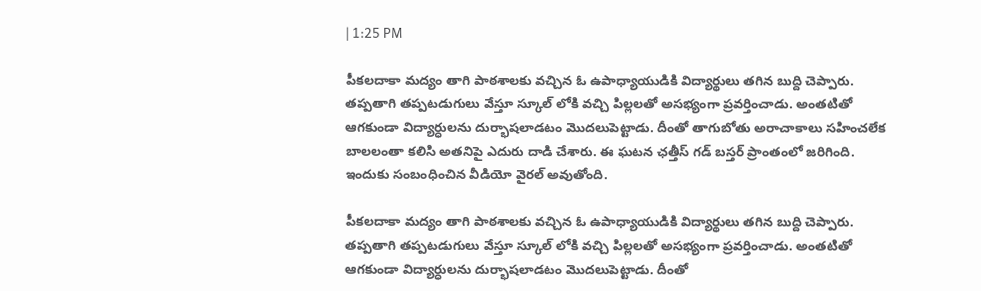| 1:25 PM

పీకలదాకా మద్యం తాగి పాఠశాలకు వచ్చిన ఓ ఉపాధ్యాయుడికి విద్యార్థులు తగిన బుద్ది చెప్పారు. తప్పతాగి తప్పటడుగులు వేస్తూ స్కూల్ లోకి వచ్చి పిల్లలతో అసభ్యంగా ప్రవర్తించాడు. అంతటితో ఆగకుండా విద్యార్ధులను దుర్భాషలాడటం మొదలుపెట్టాడు. దీంతో తాగుబోతు అరాచాకాలు సహించలేక బాలలంతా కలిసి అతనిపై ఎదురు దాడి చేశారు. ఈ ఘటన ఛత్తీస్ గడ్ బస్తర్ ప్రాంతంలో జరిగింది. ఇందుకు సంబంధించిన వీడియో వైరల్ అవుతోంది.

పీకలదాకా మద్యం తాగి పాఠశాలకు వచ్చిన ఓ ఉపాధ్యాయుడికి విద్యార్థులు తగిన బుద్ది చెప్పారు. తప్పతాగి తప్పటడుగులు వేస్తూ స్కూల్ లోకి వచ్చి పిల్లలతో అసభ్యంగా ప్రవర్తించాడు. అంతటితో ఆగకుండా విద్యార్ధులను దుర్భాషలాడటం మొదలుపెట్టాడు. దీంతో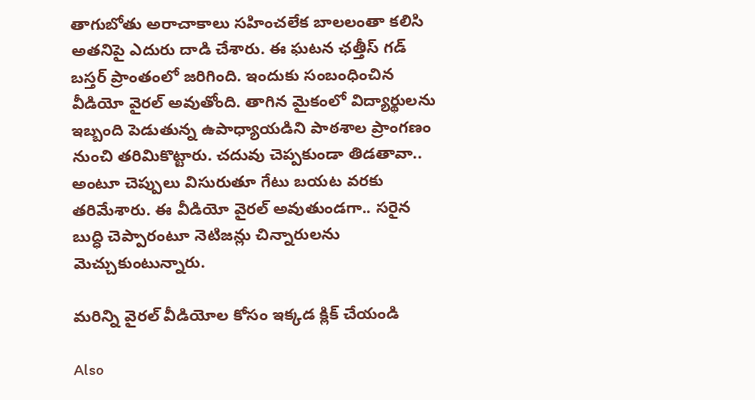తాగుబోతు అరాచాకాలు సహించలేక బాలలంతా కలిసి అతనిపై ఎదురు దాడి చేశారు. ఈ ఘటన ఛత్తీస్ గడ్ బస్తర్ ప్రాంతంలో జరిగింది. ఇందుకు సంబంధించిన వీడియో వైరల్ అవుతోంది. తాగిన మైకంలో విద్యార్థులను ఇబ్బంది పెడుతున్న ఉపాధ్యాయడిని పాఠశాల ప్రాంగణం నుంచి తరిమికొట్టారు. చదువు చెప్పకుండా తిడతావా.. అంటూ చెప్పులు విసురుతూ గేటు బయట వరకు తరిమేశారు. ఈ వీడియో వైరల్ అవుతుండగా.. సరైన బుద్ధి చెప్పారంటూ నెటిజన్లు చిన్నారులను మెచ్చుకుంటున్నారు.

మరిన్ని వైరల్ వీడియోల కోసం ఇక్కడ క్లిక్ చేయండి

Also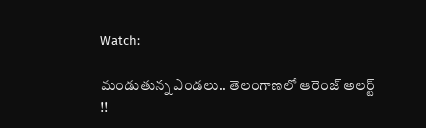Watch:

మండుతున్న ఎండలు.. తెలంగాణలో ఆరెంజ్‌ అలర్ట్‌ !!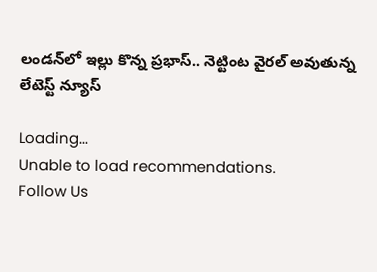లండన్‌లో ఇల్లు కొన్న ప్రభాస్‌.. నెట్టింట వైరల్‌ అవుతున్న లేటెస్ట్‌ న్యూస్‌

Loading...
Unable to load recommendations.
Follow Us